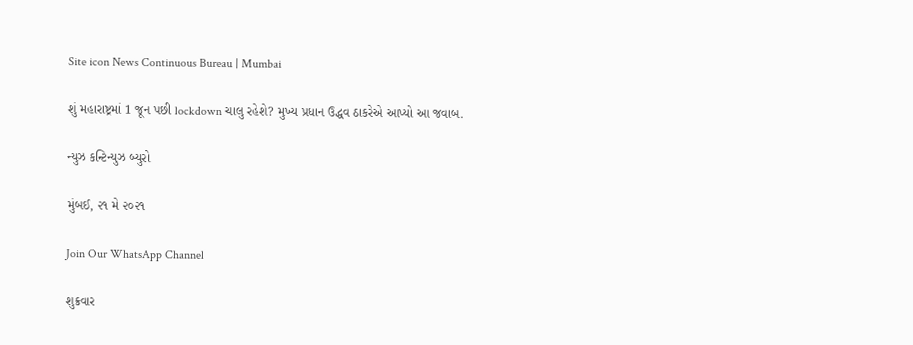Site icon News Continuous Bureau | Mumbai

શું મહારાષ્ટ્રમાં 1 જૂન પછી lockdown ચાલુ રહેશે? મુખ્ય પ્રધાન ઉદ્ધવ ઠાકરેએ આપ્યો આ જવાબ.

ન્યુઝ કન્ટિન્યુઝ બ્યુરો

મુંબઈ, ૨૧ મે ૨૦૨૧

Join Our WhatsApp Channel

શુક્રવાર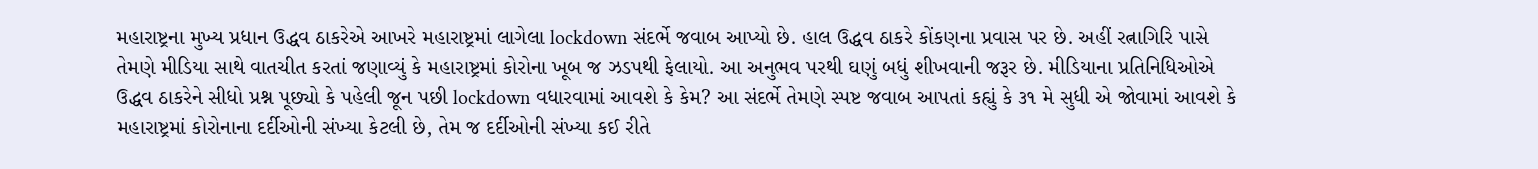મહારાષ્ટ્રના મુખ્ય પ્રધાન ઉદ્ધવ ઠાકરેએ આખરે મહારાષ્ટ્રમાં લાગેલા lockdown સંદર્ભે જવાબ આપ્યો છે. હાલ ઉદ્ધવ ઠાકરે કોંકણના પ્રવાસ પર છે. અહીં રત્નાગિરિ પાસે તેમણે મીડિયા સાથે વાતચીત કરતાં જણાવ્યું કે મહારાષ્ટ્રમાં કોરોના ખૂબ જ ઝડપથી ફેલાયો. આ અનુભવ પરથી ઘણું બધું શીખવાની જરૂર છે. મીડિયાના પ્રતિનિધિઓએ ઉદ્ધવ ઠાકરેને સીધો પ્રશ્ન પૂછ્યો કે પહેલી જૂન પછી lockdown વધારવામાં આવશે કે કેમ? આ સંદર્ભે તેમણે સ્પષ્ટ જવાબ આપતાં કહ્યું કે ૩૧ મે સુધી એ જોવામાં આવશે કે મહારાષ્ટ્રમાં કોરોનાના દર્દીઓની સંખ્યા કેટલી છે, તેમ જ દર્દીઓની સંખ્યા કઈ રીતે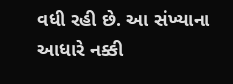વધી રહી છે. આ સંખ્યાના આધારે નક્કી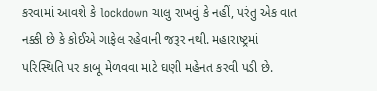કરવામાં આવશે કે lockdown ચાલુ રાખવું કે નહીં, પરંતુ એક વાત નક્કી છે કે કોઈએ ગાફેલ રહેવાની જરૂર નથી. મહારાષ્ટ્રમાં પરિસ્થિતિ પર કાબૂ મેળવવા માટે ઘણી મહેનત કરવી પડી છે.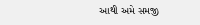આથી અમે સમજી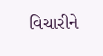વિચારીને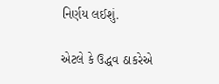નિર્ણય લઈશું.

એટલે કે ઉદ્ધવ ઠાકરેએ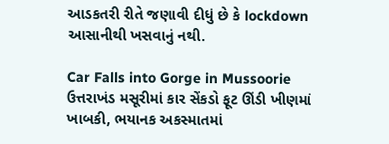આડકતરી રીતે જણાવી દીધું છે કે lockdown આસાનીથી ખસવાનું નથી.

Car Falls into Gorge in Mussoorie ઉત્તરાખંડ મસૂરીમાં કાર સેંકડો ફૂટ ઊંડી ખીણમાં ખાબકી, ભયાનક અકસ્માતમાં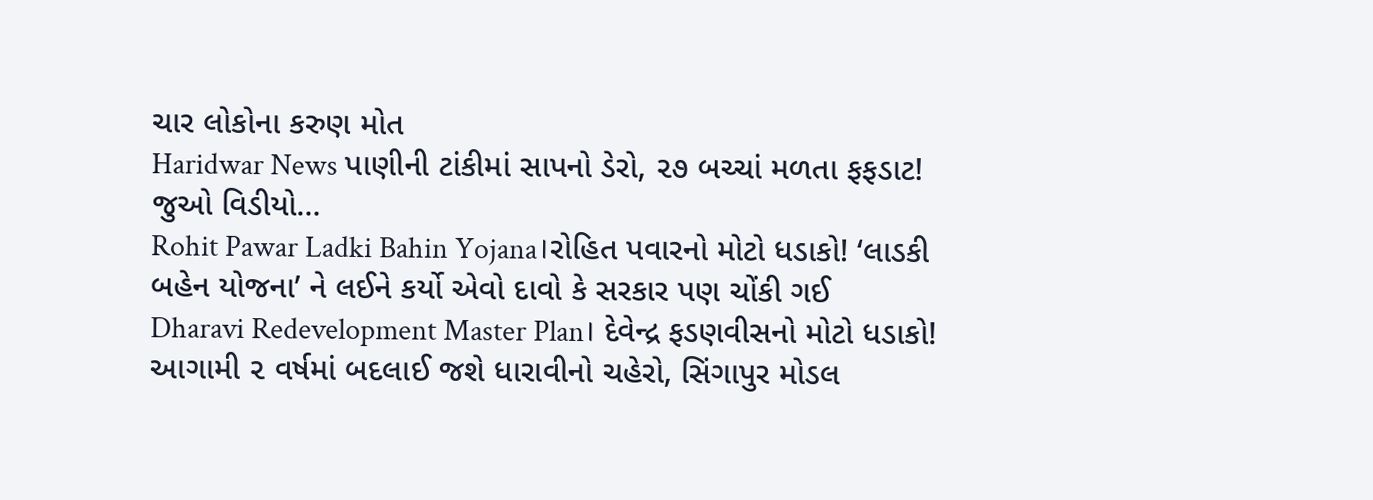ચાર લોકોના કરુણ મોત
Haridwar News પાણીની ટાંકીમાં સાપનો ડેરો, ૨૭ બચ્ચાં મળતા ફફડાટ! જુઓ વિડીયો…
Rohit Pawar Ladki Bahin Yojana।રોહિત પવારનો મોટો ધડાકો! ‘લાડકી બહેન યોજના’ ને લઈને કર્યો એવો દાવો કે સરકાર પણ ચોંકી ગઈ
Dharavi Redevelopment Master Plan। દેવેન્દ્ર ફડણવીસનો મોટો ધડાકો! આગામી ૨ વર્ષમાં બદલાઈ જશે ધારાવીનો ચહેરો, સિંગાપુર મોડલ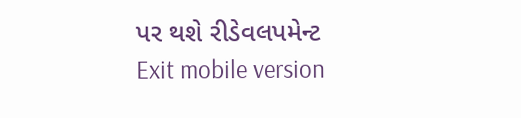પર થશે રીડેવલપમેન્ટ
Exit mobile version